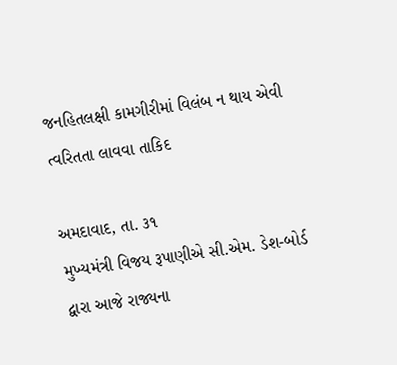જનહિતલક્ષી કામગીરીમાં વિલંબ ન થાય એવી ત્વરિતતા લાવવા તાકિદ

અમદાવાદ, તા. ૩૧
મુખ્યમંત્રી વિજય રૂપાણીએ સી.એમ. ડેશ-બોર્ડ દ્વારા આજે રાજ્યના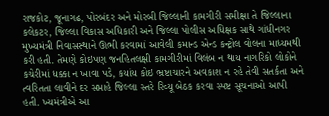રાજકોટ, જૂનાગઢ, પોરબંદર અને મોરબી જિલ્લાની કામગીરી સમીક્ષા તે જિલ્લાના કલેકટર, જિલ્લા વિકાસ અધિકારી અને જિલ્લા પોલીસ અધિક્ષક સાથે ગાંધીનગર મુખ્યમંત્રી નિવાસસ્થાને ઊભી કરવામાં આવેલી કમાન્ડ એન્ડ કન્ટ્રોલ વોલના માધ્યમથી કરી હતી. તેમણે કોઇપણ જનહિતલક્ષી કામગીરીમાં વિલંબ ન થાય નાગરિકો લોકોને કચેરીમાં ધક્કા ન ખાવા પડે, કયાંય કોઇ ભ્રષ્ટાચારને અવકાશ ન રહે તેવી સતર્કતા અને ત્વરિતતા લાવીને દર સપ્તાહે જિલ્લા સ્તરે રિવ્યૂ બેઠક કરવા સ્પષ્ટ સૂચનાઓ આપી હતી. ખ્યમંત્રીએ આ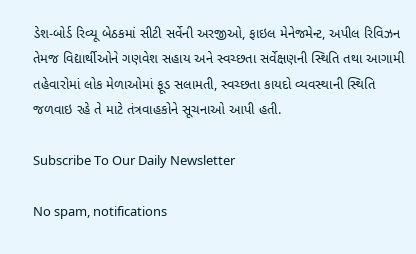ડેશ-બોર્ડ રિવ્યૂ બેઠકમાં સીટી સર્વેની અરજીઓ, ફાઇલ મેનેજમેન્ટ, અપીલ રિવિઝન તેમજ વિદ્યાર્થીઓને ગણવેશ સહાય અને સ્વચ્છતા સર્વેક્ષણની સ્થિતિ તથા આગામી તહેવારોમાં લોક મેળાઓમાં ફૂડ સલામતી, સ્વચ્છતા કાયદો વ્યવસ્થાની સ્થિતિ જળવાઇ રહે તે માટે તંત્રવાહકોને સૂચનાઓ આપી હતી.

Subscribe To Our Daily Newsletter

No spam, notifications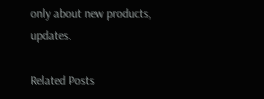only about new products, updates.

Related Posts